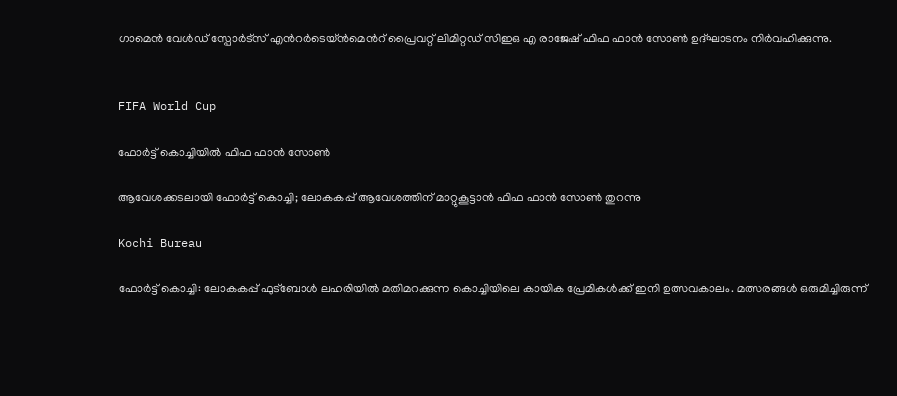ഗാമെൻ വേൾഡ് സ്പോർട്സ് എന്‍റർടെയ്ൻമെന്‍റ് പ്രൈവറ്റ് ലിമിറ്റഡ് സിഇഒ എ രാജേഷ് ഫിഫ ഫാൻ സോൺ ഉദ്ഘാടനം നിർവഹിക്കുന്നു.


FIFA World Cup

ഫോർട്ട് കൊച്ചിയിൽ ഫിഫ ഫാൻ സോൺ

ആവേശക്കടലായി ഫോർട്ട് കൊച്ചി; ലോകകപ്പ് ആവേശത്തിന് മാറ്റുകൂട്ടാൻ ഫിഫ ഫാൻ സോൺ തുറന്നു

Kochi Bureau

ഫോർട്ട് കൊച്ചി: ലോകകപ്പ് ഫുട്ബോൾ ലഹരിയിൽ മതിമറക്കുന്ന കൊച്ചിയിലെ കായിക പ്രേമികൾക്ക് ഇനി ഉത്സവകാലം. മത്സരങ്ങൾ ഒരുമിച്ചിരുന്ന്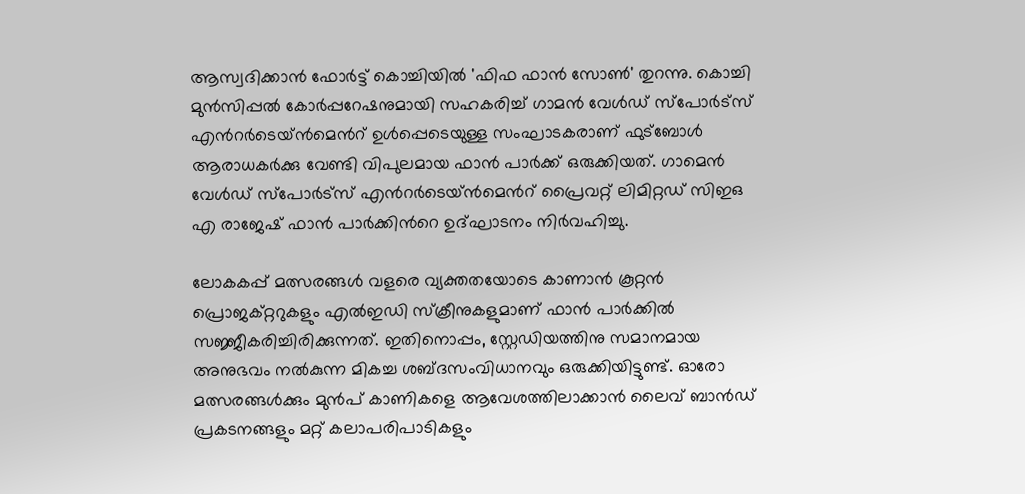ആസ്വദിക്കാൻ ഫോർട്ട് കൊച്ചിയിൽ 'ഫിഫ ഫാൻ സോൺ' തുറന്നു. കൊച്ചി മുൻസിപ്പൽ കോർപ്പറേഷനുമായി സഹകരിച്ച് ഗാമൻ വേൾഡ് സ്പോർട്സ് എന്‍റർടെയ്ൻമെന്‍റ് ഉൾപ്പെടെയുള്ള സംഘാടകരാണ് ഫുട്ബോൾ ആരാധകർക്കു വേണ്ടി വിപുലമായ ഫാൻ പാർക്ക് ഒരുക്കിയത്. ഗാമെൻ വേൾഡ് സ്പോർട്സ് എന്‍റർടെയ്ൻമെന്‍റ് പ്രൈവറ്റ് ലിമിറ്റഡ് സിഇഒ എ രാജേഷ് ഫാൻ പാർക്കിന്‍റെ ഉദ്ഘാടനം നിർവഹിച്ചു.

ലോകകപ്പ് മത്സരങ്ങൾ വളരെ വ്യക്തതയോടെ കാണാൻ കൂറ്റൻ പ്രൊജക്റ്ററുകളും എൽഇഡി സ്ക്രീനുകളുമാണ് ഫാൻ പാർക്കിൽ സജ്ജീകരിച്ചിരിക്കുന്നത്. ഇതിനൊപ്പം, സ്റ്റേഡിയത്തിനു സമാനമായ അനുഭവം നൽകുന്ന മികച്ച ശബ്ദസംവിധാനവും ഒരുക്കിയിട്ടുണ്ട്. ഓരോ മത്സരങ്ങൾക്കും മുൻപ് കാണികളെ ആവേശത്തിലാക്കാൻ ലൈവ് ബാൻഡ് പ്രകടനങ്ങളും മറ്റ് കലാപരിപാടികളും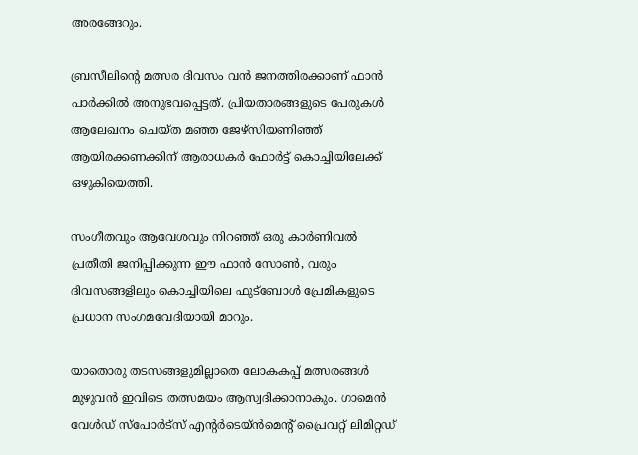അരങ്ങേറും.

ബ്രസീലിന്‍റെ മത്സര ദിവസം വൻ ജനത്തിരക്കാണ് ഫാൻ പാർക്കിൽ അനുഭവപ്പെട്ടത്. പ്രിയതാരങ്ങളുടെ പേരുകൾ ആലേഖനം ചെയ്ത മഞ്ഞ ജേഴ്സിയണിഞ്ഞ് ആയിരക്കണക്കിന് ആരാധകർ ഫോർട്ട് കൊച്ചിയിലേക്ക് ഒഴുകിയെത്തി.

സംഗീതവും ആവേശവും നിറഞ്ഞ് ഒരു കാർണിവൽ പ്രതീതി ജനിപ്പിക്കുന്ന ഈ ഫാൻ സോൺ, വരും ദിവസങ്ങളിലും കൊച്ചിയിലെ ഫുട്ബോൾ പ്രേമികളുടെ പ്രധാന സംഗമവേദിയായി മാറും.

യാതൊരു തടസങ്ങളുമില്ലാതെ ലോകകപ്പ് മത്സരങ്ങൾ മുഴുവൻ ഇവിടെ തത്സമയം ആസ്വദിക്കാനാകും. ഗാമെൻ വേൾഡ് സ്പോർട്സ് എന്‍റർടെയ്ൻമെന്‍റ് പ്രൈവറ്റ് ലിമിറ്റഡ്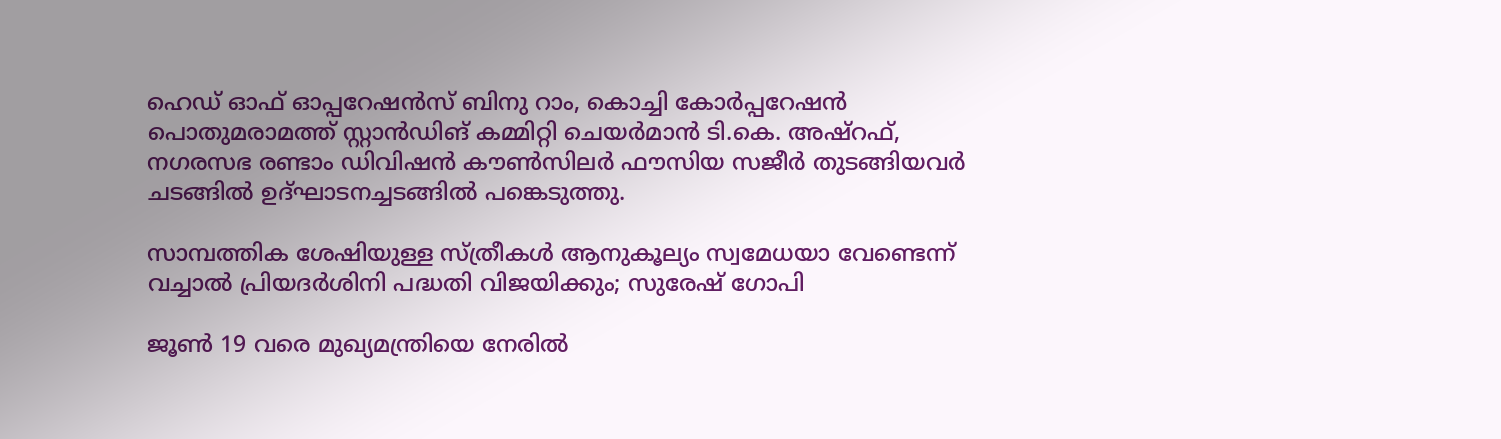ഹെഡ് ഓഫ് ഓപ്പറേഷൻസ് ബിനു റാം, കൊച്ചി കോർപ്പറേഷൻ പൊതുമരാമത്ത് സ്റ്റാൻഡിങ് കമ്മിറ്റി ചെയർമാൻ ടി.കെ. അഷ്റഫ്, നഗരസഭ രണ്ടാം ഡിവിഷൻ കൗൺസിലർ ഫൗസിയ സജീർ തുടങ്ങിയവർ ചടങ്ങിൽ ഉദ്ഘാടനച്ചടങ്ങിൽ പങ്കെടുത്തു.

സാമ്പത്തിക ശേഷിയുള്ള സ്ത്രീകൾ ആനുകൂല്യം സ്വമേധയാ വേണ്ടെന്ന് വച്ചാൽ പ്രിയദർശിനി പദ്ധതി വിജയിക്കും; സുരേഷ് ഗോപി

ജൂൺ 19 വരെ മുഖ്യമന്ത്രിയെ നേരിൽ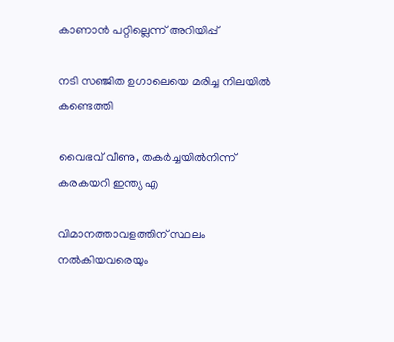കാണാൻ പറ്റില്ലെന്ന് അറിയിപ്പ്

നടി സഞ്ജിത ഉഗാലെയെ മരിച്ച നിലയിൽ കണ്ടെത്തി

വൈഭവ് വീണു, തകർച്ചയിൽനിന്ന് കരകയറി ഇന്ത്യ എ

വിമാനത്താവളത്തിന് സ്ഥലം നൽകിയവരെയും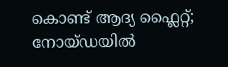കൊണ്ട് ആദ്യ ഫ്ലൈറ്റ്; നോയ്ഡയിൽ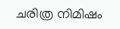ചരിത്ര നിമിഷം